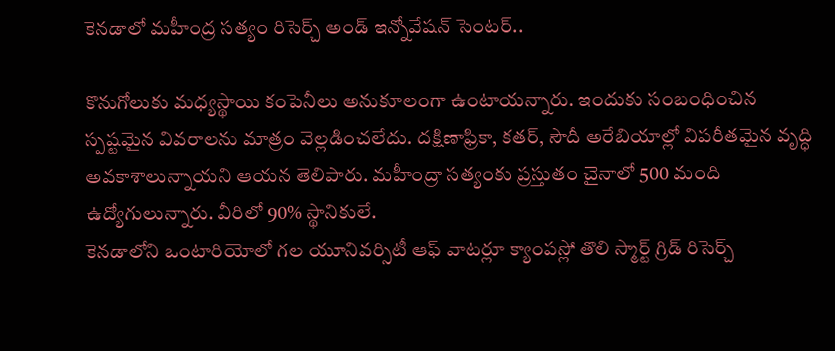కెనడాలో మహీంద్ర సత్యం రిసెర్చ్ అండ్ ఇన్నోవేషన్ సెంటర్..

కొనుగోలుకు మధ్యస్థాయి కంపెనీలు అనుకూలంగా ఉంటాయన్నారు. ఇందుకు సంబంధించిన స్పష్టమైన వివరాలను మాత్రం వెల్లడించలేదు. దక్షిణాఫ్రికా, కతర్, సౌదీ అరేబియాల్లో విపరీతమైన వృద్ధి అవకాశాలున్నాయని ఆయన తెలిపారు. మహీంద్రా సత్యంకు ప్రస్తుతం చైనాలో 500 మంది ఉద్యోగులున్నారు. వీరిలో 90% స్థానికులే.
కెనడాలోని ఒంటారియోలో గల యూనివర్సిటీ ఆఫ్ వాటర్లూ క్యాంపస్లో తొలి స్మార్ట్ గ్రిడ్ రిసెర్చ్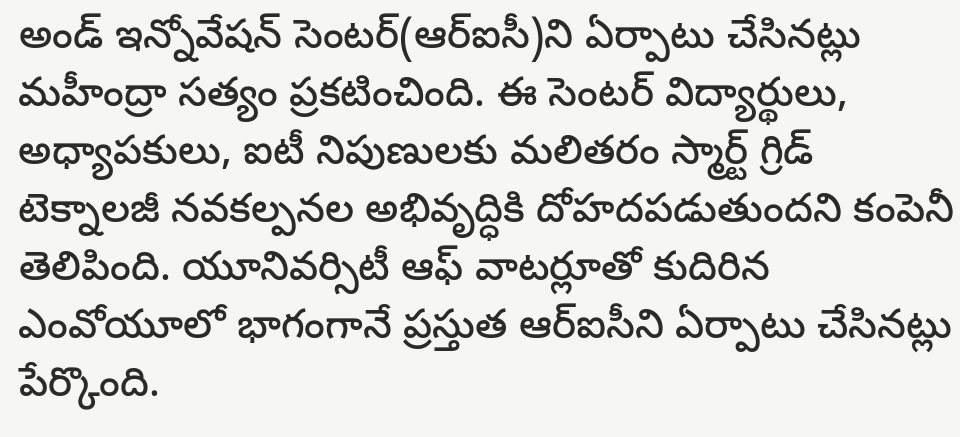అండ్ ఇన్నోవేషన్ సెంటర్(ఆర్ఐసీ)ని ఏర్పాటు చేసినట్లు మహీంద్రా సత్యం ప్రకటించింది. ఈ సెంటర్ విద్యార్థులు, అధ్యాపకులు, ఐటీ నిపుణులకు మలితరం స్మార్ట్ గ్రిడ్ టెక్నాలజీ నవకల్పనల అభివృద్ధికి దోహదపడుతుందని కంపెనీ తెలిపింది. యూనివర్సిటీ ఆఫ్ వాటర్లూతో కుదిరిన ఎంవోయూలో భాగంగానే ప్రస్తుత ఆర్ఐసీని ఏర్పాటు చేసినట్లు పేర్కొంది.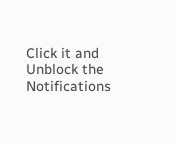Click it and Unblock the Notifications